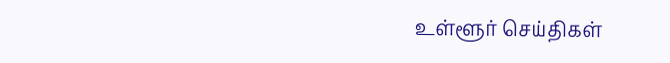உள்ளூர் செய்திகள்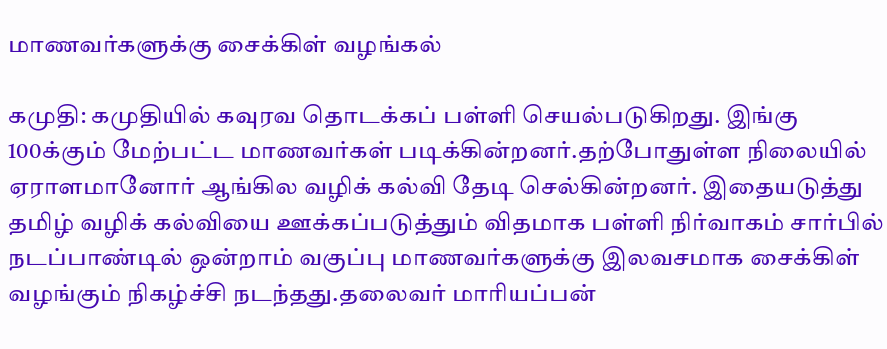மாணவர்களுக்கு சைக்கிள் வழங்கல்

கமுதி: கமுதியில் கவுரவ தொடக்கப் பள்ளி செயல்படுகிறது. இங்கு 100க்கும் மேற்பட்ட மாணவர்கள் படிக்கின்றனர்.தற்போதுள்ள நிலையில் ஏராளமானோர் ஆங்கில வழிக் கல்வி தேடி செல்கின்றனர். இதையடுத்து தமிழ் வழிக் கல்வியை ஊக்கப்படுத்தும் விதமாக பள்ளி நிர்வாகம் சார்பில் நடப்பாண்டில் ஒன்றாம் வகுப்பு மாணவர்களுக்கு இலவசமாக சைக்கிள் வழங்கும் நிகழ்ச்சி நடந்தது.தலைவர் மாரியப்பன்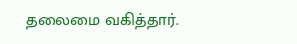தலைமை வகித்தார்.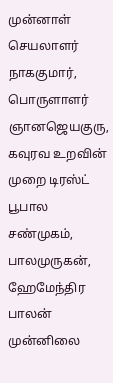முன்னாள் செயலாளர் நாககுமார், பொருளாளர் ஞானஜெயகுரு, கவுரவ உறவின் முறை டிரஸ்ட் பூபால சண்முகம், பாலமுருகன், ஹேமேந்திர பாலன் முன்னிலை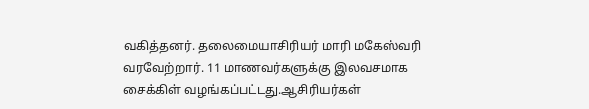வகித்தனர். தலைமையாசிரியர் மாரி மகேஸ்வரி வரவேற்றார். 11 மாணவர்களுக்கு இலவசமாக சைக்கிள் வழங்கப்பட்டது.ஆசிரியர்கள்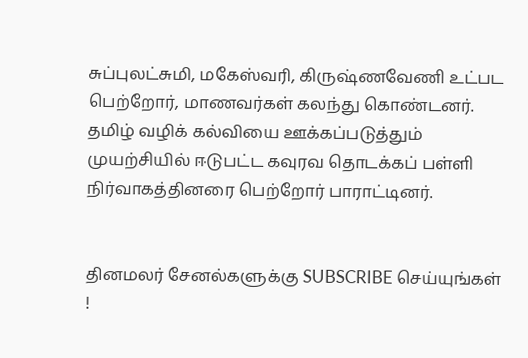சுப்புலட்சுமி, மகேஸ்வரி, கிருஷ்ணவேணி உட்பட பெற்றோர், மாணவர்கள் கலந்து கொண்டனர். தமிழ் வழிக் கல்வியை ஊக்கப்படுத்தும் முயற்சியில் ஈடுபட்ட கவுரவ தொடக்கப் பள்ளி நிர்வாகத்தினரை பெற்றோர் பாராட்டினர்.


தினமலர் சேனல்களுக்கு SUBSCRIBE செய்யுங்கள் !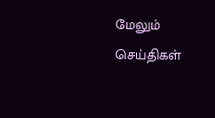மேலும் செய்திகள்